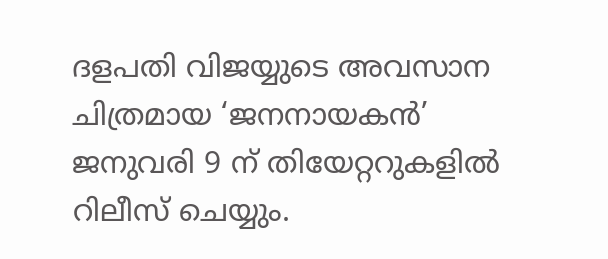ദളപതി വിജയ്യുടെ അവസാന ചിത്രമായ ‘ജനനായകൻ’ ജനുവരി 9 ന് തിയേറ്ററുകളിൽ റിലീസ് ചെയ്യും.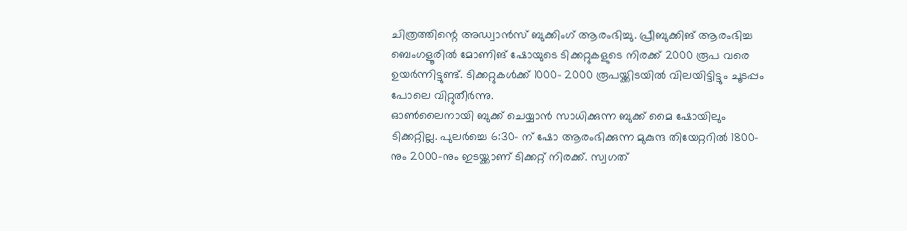ചിത്രത്തിന്റെ അഡ്വാൻസ് ബുക്കിംഗ് ആരംഭിച്ചു. പ്രീബുക്കിങ് ആരംഭിച്ച ബെംഗളൂരിൽ മോണിങ് ഷോയുടെ ടിക്കറ്റുകളുടെ നിരക്ക് 2000 രൂപ വരെ ഉയർന്നിട്ടുണ്ട്. ടിക്കറ്റുകൾക്ക് 1000- 2000 രൂപയ്ക്കിടയിൽ വിലയിട്ടിട്ടും ചൂടപ്പം പോലെ വിറ്റുതീർന്നു.
ഓൺലൈനായി ബുക്ക് ചെയ്യാൻ സാധിക്കുന്ന ബുക്ക് മൈ ഷോയിലും ടിക്കറ്റില്ല. പുലർച്ചെ 6:30- ന് ഷോ ആരംഭിക്കുന്ന മുകുന്ദ തിയേറ്ററിൽ 1800-നും 2000-നും ഇടയ്ക്കാണ് ടിക്കറ്റ് നിരക്ക്. സ്വഗത്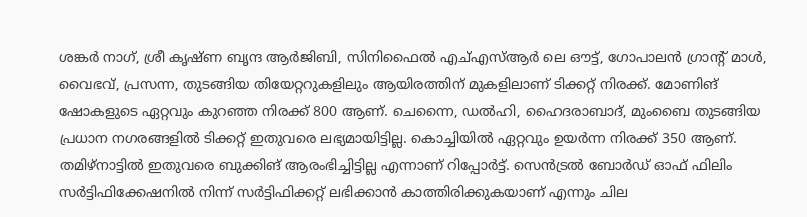ശങ്കർ നാഗ്, ശ്രീ കൃഷ്ണ ബൃന്ദ ആർജിബി, സിനിഫൈൽ എച്എസ്ആർ ലെ ഔട്ട്, ഗോപാലൻ ഗ്രാന്റ് മാൾ, വൈഭവ്, പ്രസന്ന, തുടങ്ങിയ തിയേറ്ററുകളിലും ആയിരത്തിന് മുകളിലാണ് ടിക്കറ്റ് നിരക്ക്. മോണിങ് ഷോകളുടെ ഏറ്റവും കുറഞ്ഞ നിരക്ക് 800 ആണ്. ചെന്നൈ, ഡൽഹി, ഹൈദരാബാദ്, മുംബൈ തുടങ്ങിയ പ്രധാന നഗരങ്ങളിൽ ടിക്കറ്റ് ഇതുവരെ ലഭ്യമായിട്ടില്ല. കൊച്ചിയിൽ ഏറ്റവും ഉയർന്ന നിരക്ക് 350 ആണ്.
തമിഴ്നാട്ടിൽ ഇതുവരെ ബുക്കിങ് ആരംഭിച്ചിട്ടില്ല എന്നാണ് റിപ്പോർട്ട്. സെൻട്രൽ ബോർഡ് ഓഫ് ഫിലിം സർട്ടിഫിക്കേഷനിൽ നിന്ന് സർട്ടിഫിക്കറ്റ് ലഭിക്കാൻ കാത്തിരിക്കുകയാണ് എന്നും ചില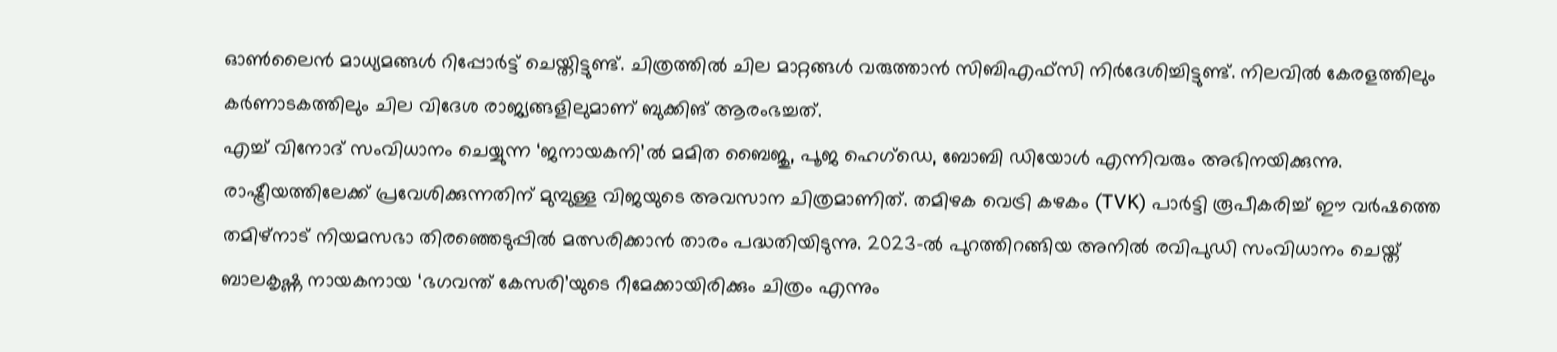ഓൺലൈൻ മാധ്യമങ്ങൾ റിപ്പോർട്ട് ചെയ്തിട്ടുണ്ട്. ചിത്രത്തിൽ ചില മാറ്റങ്ങൾ വരുത്താൻ സിബിഎഫ്സി നിർദേശിച്ചിട്ടുണ്ട്. നിലവിൽ കേരളത്തിലും കർണാടകത്തിലും ചില വിദേശ രാജ്യങ്ങളിലുമാണ് ബുക്കിങ് ആരംഭച്ചത്.
എച്ച് വിനോദ് സംവിധാനം ചെയ്യുന്ന ‘ജനായകനി’ൽ മമിത ബൈജു, പൂജ ഹെഗ്ഡെ, ബോബി ഡിയോൾ എന്നിവരും അഭിനയിക്കുന്നു. രാഷ്ട്രീയത്തിലേക്ക് പ്രവേശിക്കുന്നതിന് മുമ്പുള്ള വിജയുടെ അവസാന ചിത്രമാണിത്. തമിഴക വെട്രി കഴകം (TVK) പാർട്ടി രൂപീകരിച്ച് ഈ വർഷത്തെ തമിഴ്നാട് നിയമസഭാ തിരഞ്ഞെടുപ്പിൽ മത്സരിക്കാൻ താരം പദ്ധതിയിടുന്നു. 2023-ൽ പുറത്തിറങ്ങിയ അനിൽ രവിപുഡി സംവിധാനം ചെയ്ത് ബാലകൃഷ്ണ നായകനായ ‘ഭഗവന്ത് കേസരി’യുടെ റീമേക്കായിരിക്കും ചിത്രം എന്നും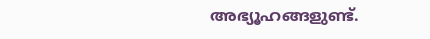അഭ്യൂഹങ്ങളുണ്ട്.